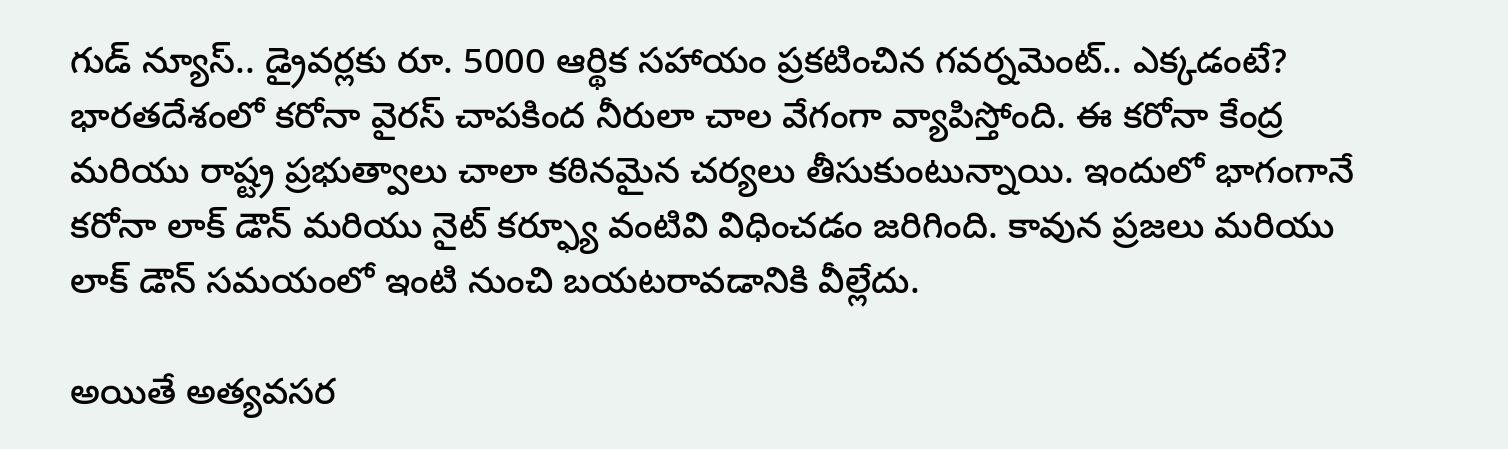గుడ్ న్యూస్.. డ్రైవర్లకు రూ. 5000 ఆర్థిక సహాయం ప్రకటించిన గవర్నమెంట్.. ఎక్కడంటే?
భారతదేశంలో కరోనా వైరస్ చాపకింద నీరులా చాల వేగంగా వ్యాపిస్తోంది. ఈ కరోనా కేంద్ర మరియు రాష్ట్ర ప్రభుత్వాలు చాలా కఠినమైన చర్యలు తీసుకుంటున్నాయి. ఇందులో భాగంగానే కరోనా లాక్ డౌన్ మరియు నైట్ కర్ఫ్యూ వంటివి విధించడం జరిగింది. కావున ప్రజలు మరియు లాక్ డౌన్ సమయంలో ఇంటి నుంచి బయటరావడానికి వీల్లేదు.

అయితే అత్యవసర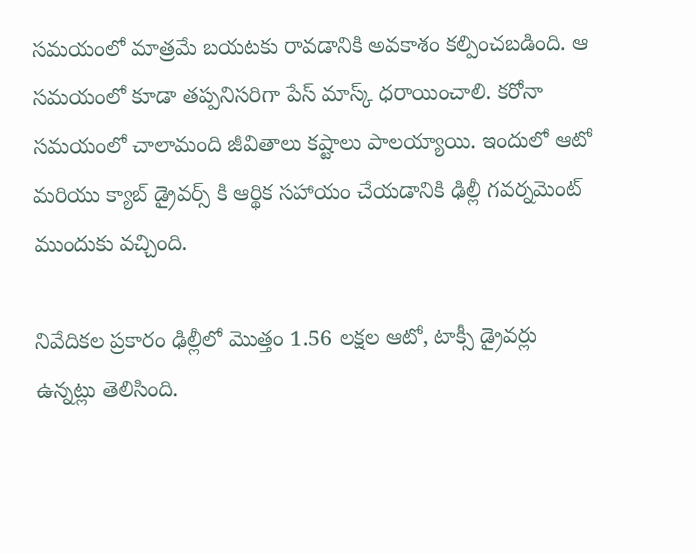సమయంలో మాత్రమే బయటకు రావడానికి అవకాశం కల్పించబడింది. ఆ సమయంలో కూడా తప్పనిసరిగా పేస్ మాస్క్ ధరాయించాలి. కరోనా సమయంలో చాలామంది జీవితాలు కష్టాలు పాలయ్యాయి. ఇందులో ఆటో మరియు క్యాబ్ డ్రైవర్స్ కి ఆర్థిక సహాయం చేయడానికి ఢిల్లీ గవర్నమెంట్ ముందుకు వచ్చింది.

నివేదికల ప్రకారం ఢిల్లీలో మొత్తం 1.56 లక్షల ఆటో, టాక్సీ డ్రైవర్లు ఉన్నట్లు తెలిసింది.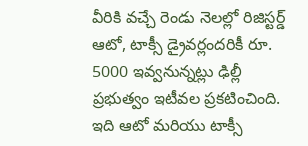వీరికి వచ్చే రెండు నెలల్లో రిజిస్టర్డ్ ఆటో, టాక్సీ డ్రైవర్లందరికీ రూ. 5000 ఇవ్వనున్నట్లు ఢిల్లీ ప్రభుత్వం ఇటీవల ప్రకటించింది. ఇది ఆటో మరియు టాక్సీ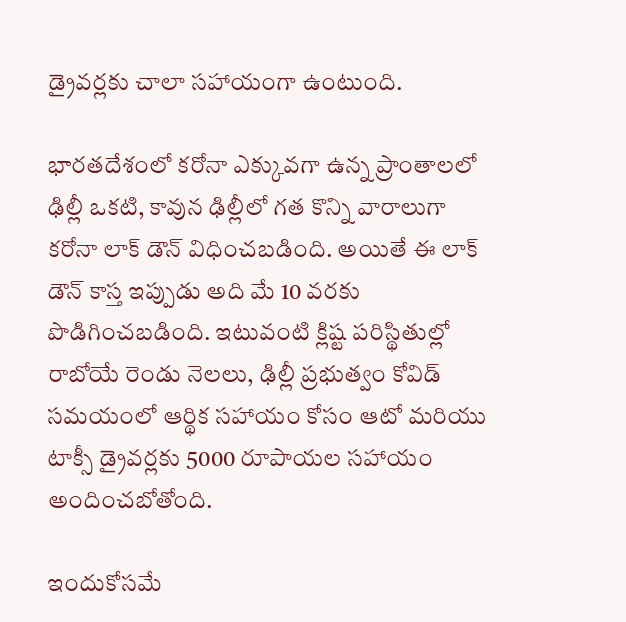డ్రైవర్లకు చాలా సహాయంగా ఉంటుంది.

భారతదేశంలో కరోనా ఎక్కువగా ఉన్న ప్రాంతాలలో ఢిల్లీ ఒకటి, కావున ఢిల్లీలో గత కొన్ని వారాలుగా కరోనా లాక్ డౌన్ విధించబడింది. అయితే ఈ లాక్ డౌన్ కాస్త ఇప్పుడు అది మే 10 వరకు పొడిగించబడింది. ఇటువంటి క్లిష్ట పరిస్థితుల్లో రాబోయే రెండు నెలలు, ఢిల్లీ ప్రభుత్వం కోవిడ్ సమయంలో ఆర్థిక సహాయం కోసం ఆటో మరియు టాక్సీ డ్రైవర్లకు 5000 రూపాయల సహాయం అందించబోతోంది.

ఇందుకోసమే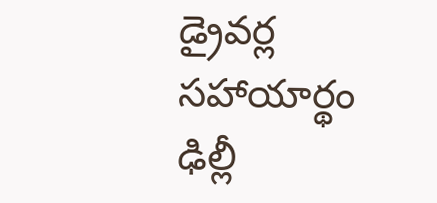డ్రైవర్ల సహాయార్థం ఢిల్లీ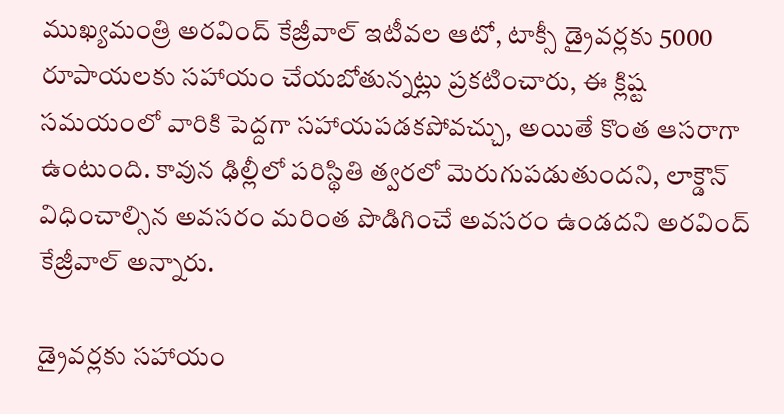ముఖ్యమంత్రి అరవింద్ కేజ్రీవాల్ ఇటీవల ఆటో, టాక్సీ డ్రైవర్లకు 5000 రూపాయలకు సహాయం చేయబోతున్నట్లు ప్రకటించారు, ఈ క్లిష్ట సమయంలో వారికి పెద్దగా సహాయపడకపోవచ్చు, అయితే కొంత ఆసరాగా ఉంటుంది. కావున ఢిల్లీలో పరిస్థితి త్వరలో మెరుగుపడుతుందని, లాక్డౌన్ విధించాల్సిన అవసరం మరింత పొడిగించే అవసరం ఉండదని అరవింద్ కేజ్రీవాల్ అన్నారు.

డ్రైవర్లకు సహాయం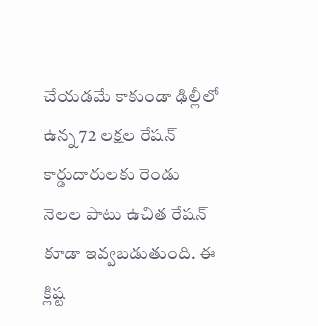చేయడమే కాకుండా ఢిల్లీలో ఉన్న 72 లక్షల రేషన్ కార్డుదారులకు రెండు నెలల పాటు ఉచిత రేషన్ కూడా ఇవ్వబడుతుంది. ఈ క్లిష్ట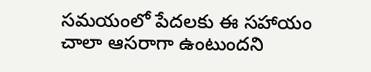సమయంలో పేదలకు ఈ సహాయం చాలా ఆసరాగా ఉంటుందని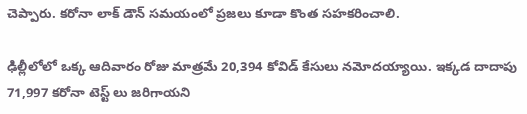చెప్పారు. కరోనా లాక్ డౌన్ సమయంలో ప్రజలు కూడా కొంత సహకరించాలి.

ఢిల్లీలోలో ఒక్క ఆదివారం రోజు మాత్రమే 20,394 కోవిడ్ కేసులు నమోదయ్యాయి. ఇక్కడ దాదాపు 71,997 కరోనా టెస్ట్ లు జరిగాయని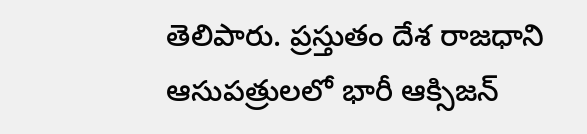తెలిపారు. ప్రస్తుతం దేశ రాజధాని ఆసుపత్రులలో భారీ ఆక్సిజన్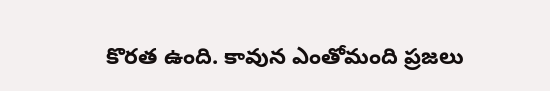కొరత ఉంది. కావున ఎంతోమంది ప్రజలు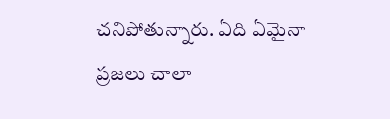చనిపోతున్నారు. ఏది ఏమైనా ప్రజలు చాలా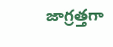జాగ్రత్తగా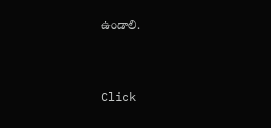ఉండాలి.


Click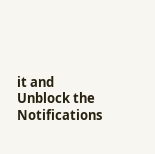it and Unblock the Notifications